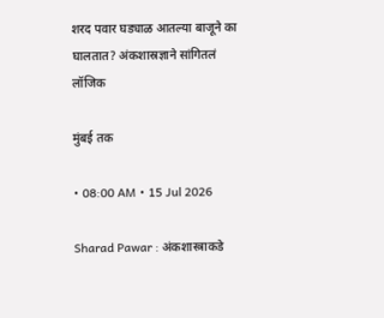शरद पवार घड्याळ आतल्या बाजूने का घालतात? अंकशास्रज्ञाने सांगितलं लॉजिक

मुंबई तक

• 08:00 AM • 15 Jul 2026

Sharad Pawar : अंकशास्त्राकडे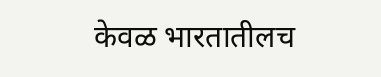केवळ भारतातीलच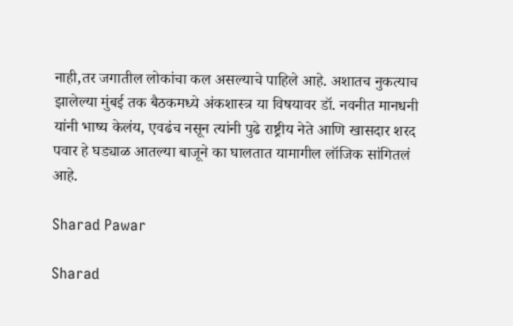नाही,तर जगातील लोकांचा कल असल्याचे पाहिले आहे. अशातच नुकत्याच झालेल्या मुंबई तक बैठकमध्ये अंकशास्त्र या विषयावर डॉ. नवनीत मानधनी यांनी भाष्य केलंय, एवढंच नसून त्यांनी पुढे राष्ट्रीय नेते आणि खासदार शरद पवार हे घड्याळ आतल्या बाजूने का घालतात यामागील लॉजिक सांगितलं आहे.

Sharad Pawar

Sharad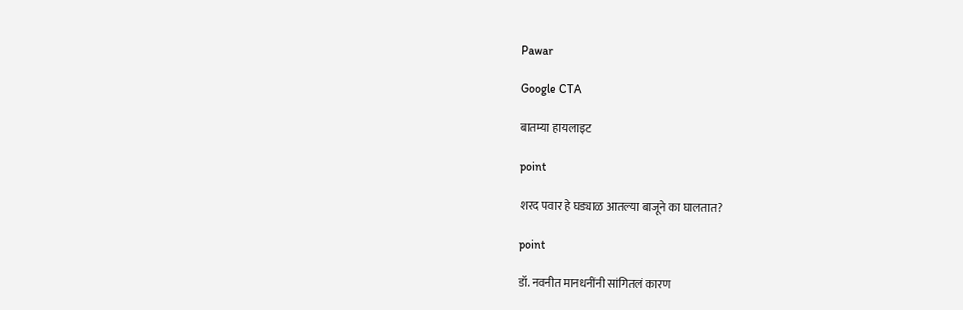Pawar

Google CTA

बातम्या हायलाइट

point

शरद पवार हे घड्याळ आतल्या बाजूने का घालतात?

point

डॉ. नवनीत मानधनींनी सांगितलं कारण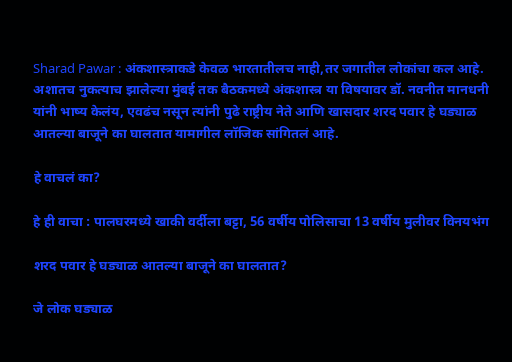Sharad Pawar : अंकशास्त्राकडे केवळ भारतातीलच नाही,तर जगातील लोकांचा कल आहे. अशातच नुकत्याच झालेल्या मुंबई तक बैठकमध्ये अंकशास्त्र या विषयावर डॉ. नवनीत मानधनी यांनी भाष्य केलंय, एवढंच नसून त्यांनी पुढे राष्ट्रीय नेते आणि खासदार शरद पवार हे घड्याळ आतल्या बाजूने का घालतात यामागील लॉजिक सांगितलं आहे.

हे वाचलं का?

हे ही वाचा : पालघरमध्ये खाकी वर्दीला बट्टा, 56 वर्षीय पोलिसाचा 13 वर्षीय मुलीवर विनयभंग

शरद पवार हे घड्याळ आतल्या बाजूने का घालतात?

जे लोक घड्याळ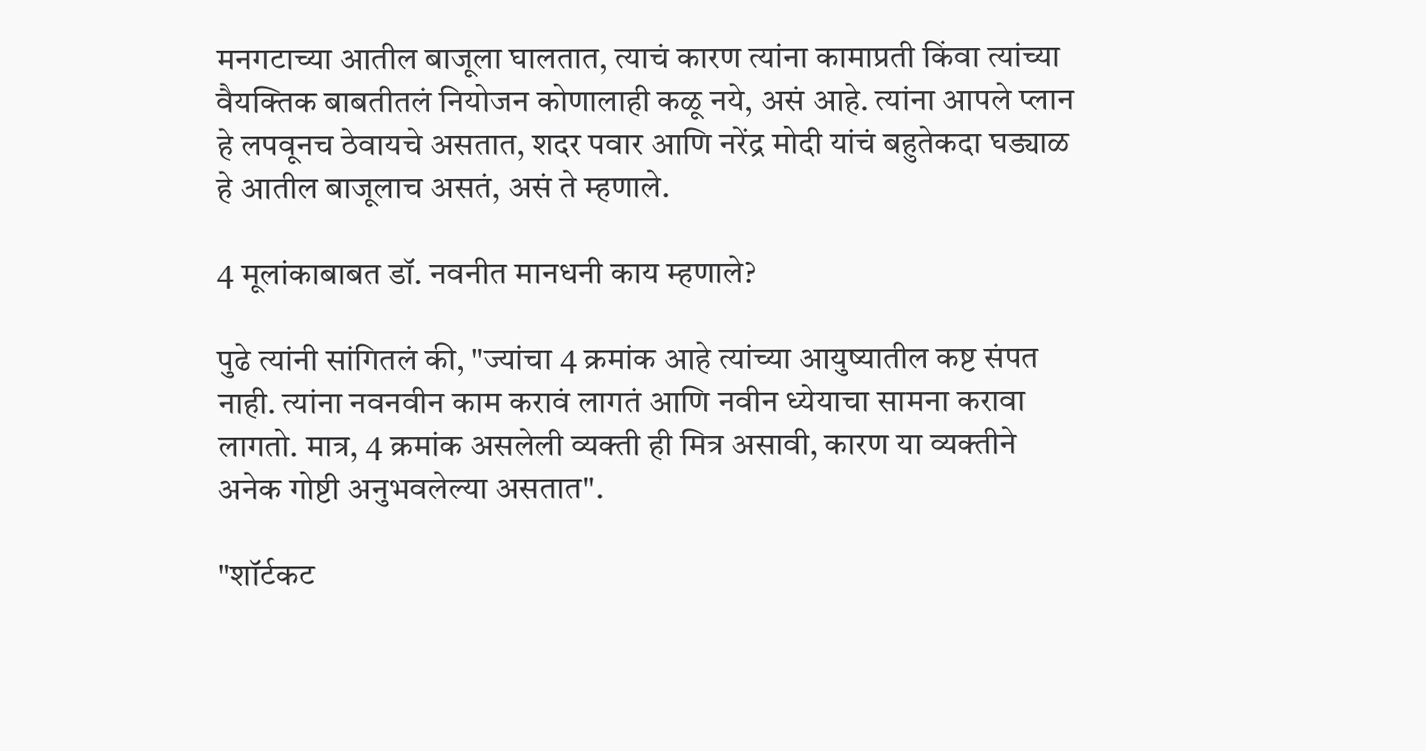मनगटाच्या आतील बाजूला घालतात, त्याचं कारण त्यांना कामाप्रती किंवा त्यांच्या वैयक्तिक बाबतीतलं नियोजन कोणालाही कळू नये, असं आहे. त्यांना आपले प्लान हे लपवूनच ठेवायचे असतात, शदर पवार आणि नरेंद्र मोदी यांचं बहुतेकदा घड्याळ हे आतील बाजूलाच असतं, असं ते म्हणाले.

4 मूलांकाबाबत डॉ. नवनीत मानधनी काय म्हणाले?

पुढे त्यांनी सांगितलं की, "ज्यांचा 4 क्रमांक आहे त्यांच्या आयुष्यातील कष्ट संपत नाही. त्यांना नवनवीन काम करावं लागतं आणि नवीन ध्येयाचा सामना करावा लागतो. मात्र, 4 क्रमांक असलेली व्यक्ती ही मित्र असावी, कारण या व्यक्तीने अनेक गोष्टी अनुभवलेल्या असतात".

"शॉर्टकट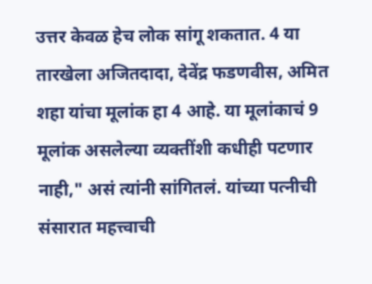उत्तर केवळ हेच लोक सांगू शकतात. 4 या तारखेला अजितदादा, देवेंद्र फडणवीस, अमित शहा यांचा मूलांक हा 4 आहे. या मूलांकाचं 9 मूलांक असलेल्या व्यक्तींशी कधीही पटणार नाही," असं त्यांनी सांगितलं. यांच्या पत्नीची संसारात महत्त्वाची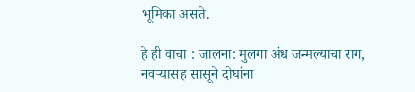भूमिका असते.

हे ही वाचा : जालना: मुलगा अंध जन्मल्याचा राग, नवऱ्यासह सासूने दोघांना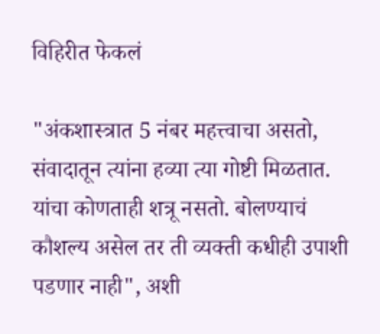विहिरीत फेकलं

"अंकशास्त्रात 5 नंबर महत्त्वाचा असतो, संवादातून त्यांना हव्या त्या गोष्टी मिळतात. यांचा कोणताही शत्रू नसतो. बोलण्याचं कौशल्य असेल तर ती व्यक्ती कधीही उपाशी पडणार नाही", अशी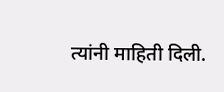त्यांनी माहिती दिली.